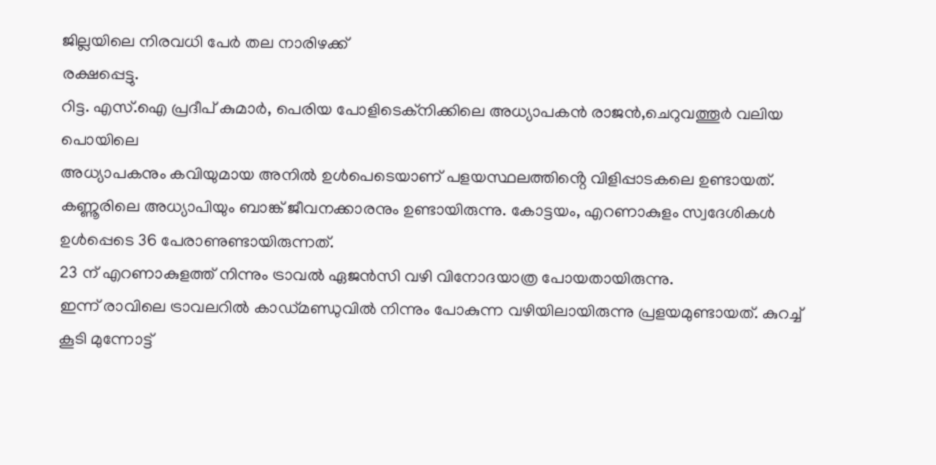ജില്ലയിലെ നിരവധി പേർ തല നാരിഴക്ക്
രക്ഷപ്പെട്ടു.
റിട്ട. എസ്.ഐ പ്രദീപ് കുമാർ, പെരിയ പോളിടെക്നിക്കിലെ അധ്യാപകൻ രാജൻ,ചെറുവത്തൂർ വലിയ പൊയിലെ
അധ്യാപകനും കവിയുമായ അനിൽ ഉൾപെടെയാണ് പളയസ്ഥലത്തിൻ്റെ വിളിപ്പാടകലെ ഉണ്ടായത്.
കണ്ണൂരിലെ അധ്യാപിയും ബാങ്ക് ജീവനക്കാരനും ഉണ്ടായിരുന്നു. കോട്ടയം, എറണാകുളം സ്വദേശികൾ ഉൾപ്പെടെ 36 പേരാണുണ്ടായിരുന്നത്.
23 ന് എറണാകുളത്ത് നിന്നും ട്രാവൽ ഏജൻസി വഴി വിനോദയാത്ര പോയതായിരുന്നു.
ഇന്ന് രാവിലെ ട്രാവലറിൽ കാഡ്മണ്ഡുവിൽ നിന്നും പോകുന്ന വഴിയിലായിരുന്നു പ്രളയമുണ്ടായത്. കുറച്ച് കൂടി മുന്നോട്ട്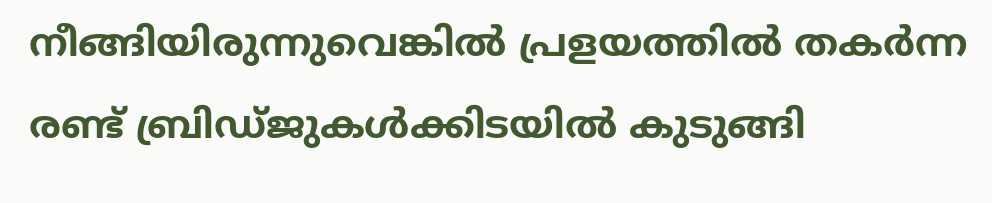നീങ്ങിയിരുന്നുവെങ്കിൽ പ്രളയത്തിൽ തകർന്ന രണ്ട് ബ്രിഡ്ജുകൾക്കിടയിൽ കുടുങ്ങി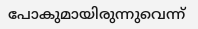പോകുമായിരുന്നുവെന്ന്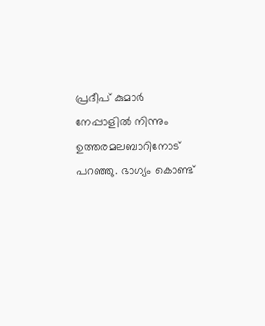പ്രദീപ് കുമാർ നേപ്പാളിൽ നിന്നും ഉത്തരമലബാറിനോട് പറഞ്ഞു. ഭാഗ്യം കൊണ്ട്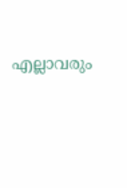എല്ലാവരും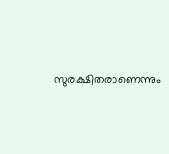സുരക്ഷിതരാണെന്നും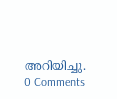അറിയിച്ചു.
0 Comments